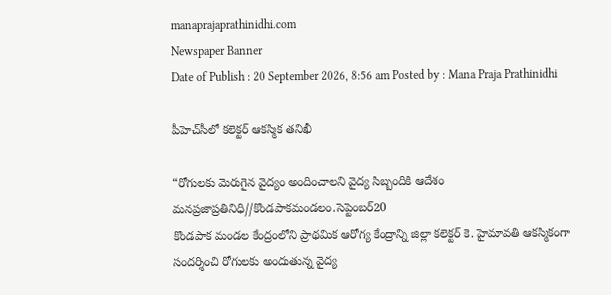manaprajaprathinidhi.com
Newspaper Banner
Date of Publish : 20 September 2026, 8:56 am Posted by : Mana Praja Prathinidhi

పీహెచ్‌సీలో కలెక్టర్ ఆకస్మిక తనిఖీ

“రోగులకు మెరుగైన వైద్యం అందించాలని వైద్య సిబ్బందికి ఆదేశం
మనప్రజాప్రతినిధి//కొండపాకమండలం.సెప్టెంబర్20
కొండపాక మండల కేంద్రంలోని ప్రాథమిక ఆరోగ్య కేంద్రాన్ని జిల్లా కలెక్టర్ కె. హైమావతి ఆకస్మికంగా సందర్శించి రోగులకు అందుతున్న వైద్య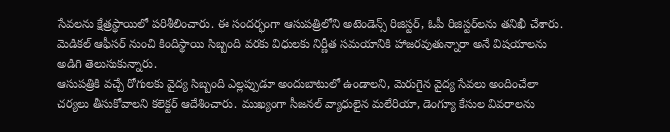సేవలను క్షేత్రస్థాయిలో పరిశీలించారు. ఈ సందర్భంగా ఆసుపత్రిలోని అటెండెన్స్ రిజిస్టర్, ఓపీ రిజిస్టర్‌లను తనిఖీ చేశారు. మెడికల్ ఆఫీసర్ నుంచి కిందిస్థాయి సిబ్బంది వరకు విధులకు నిర్ణీత సమయానికి హాజరవుతున్నారా అనే విషయాలను అడిగి తెలుసుకున్నారు.
ఆసుపత్రికి వచ్చే రోగులకు వైద్య సిబ్బంది ఎల్లప్పుడూ అందుబాటులో ఉండాలని, మెరుగైన వైద్య సేవలు అందించేలా చర్యలు తీసుకోవాలని కలెక్టర్ ఆదేశించారు. ముఖ్యంగా సీజనల్ వ్యాధులైన మలేరియా, డెంగ్యూ కేసుల వివరాలను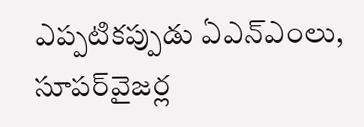ఎప్పటికప్పుడు ఏఎన్‌ఎంలు, సూపర్‌వైజర్ల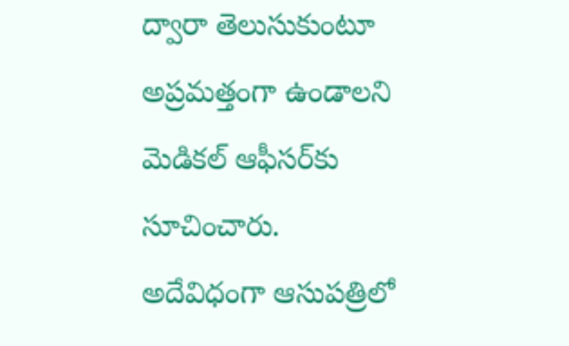ద్వారా తెలుసుకుంటూ అప్రమత్తంగా ఉండాలని మెడికల్ ఆఫీసర్‌కు సూచించారు.
అదేవిధంగా ఆసుపత్రిలో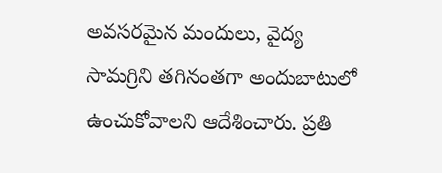అవసరమైన మందులు, వైద్య సామగ్రిని తగినంతగా అందుబాటులో ఉంచుకోవాలని ఆదేశించారు. ప్రతి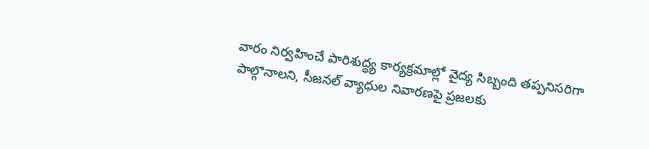వారం నిర్వహించే పారిశుద్ధ్య కార్యక్రమాల్లో వైద్య సిబ్బంది తప్పనిసరిగా పాల్గొనాలని, సీజనల్ వ్యాధుల నివారణపై ప్రజలకు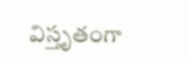విస్తృతంగా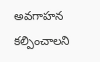అవగాహన కల్పించాలని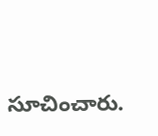సూచించారు.